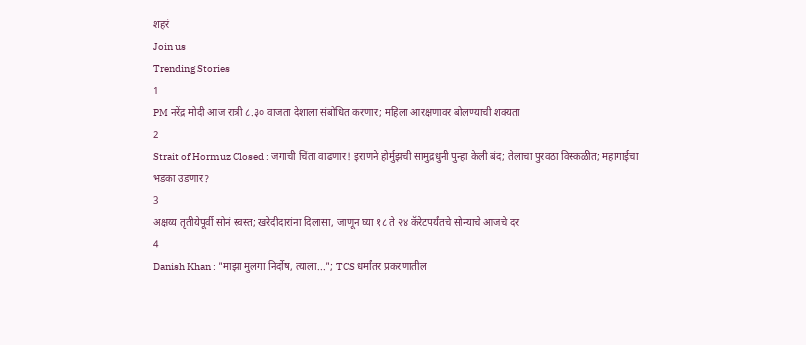शहरं
Join us
Trending Stories
1
PM नरेंद्र मोदी आज रात्री ८.३० वाजता देशाला संबोधित करणार; महिला आरक्षणावर बोलण्याची शक्यता
2
Strait of Hormuz Closed : जगाची चिंता वाढणार! इराणने होर्मुझची सामुद्रधुनी पुन्हा केली बंद; तेलाचा पुरवठा विस्कळीत; महागाईचा भडका उडणार?
3
अक्षय्य तृतीयेपूर्वी सोनं स्वस्त; खरेदीदारांना दिलासा, जाणून घ्या १८ ते २४ कॅरेटपर्यंतचे सोन्याचे आजचे दर
4
Danish Khan : "माझा मुलगा निर्दोष, त्याला..."; TCS धर्मांतर प्रकरणातील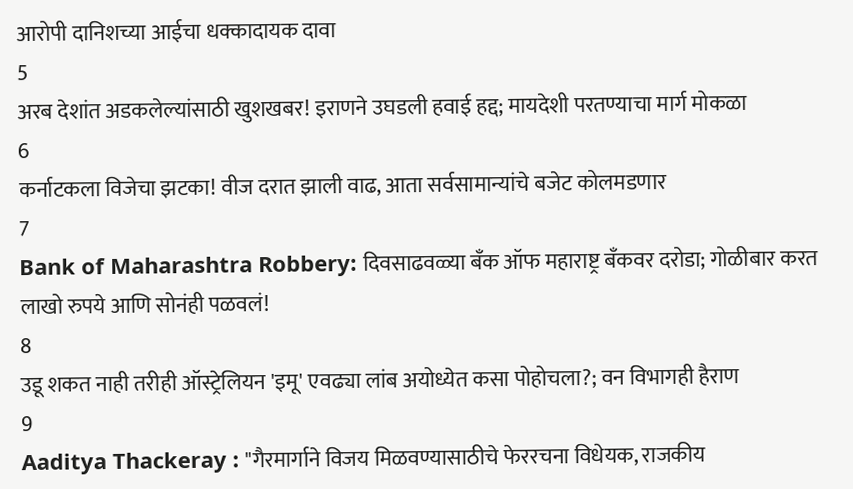आरोपी दानिशच्या आईचा धक्कादायक दावा
5
अरब देशांत अडकलेल्यांसाठी खुशखबर! इराणने उघडली हवाई हद्द; मायदेशी परतण्याचा मार्ग मोकळा
6
कर्नाटकला विजेचा झटका! वीज दरात झाली वाढ, आता सर्वसामान्यांचे बजेट कोलमडणार
7
Bank of Maharashtra Robbery: दिवसाढवळ्या बँक ऑफ महाराष्ट्र बँकवर दरोडा; गोळीबार करत लाखो रुपये आणि सोनंही पळवलं!
8
उडू शकत नाही तरीही ऑस्ट्रेलियन 'इमू' एवढ्या लांब अयोध्येत कसा पोहोचला?; वन विभागही हैराण
9
Aaditya Thackeray : "गैरमार्गाने विजय मिळवण्यासाठीचे फेररचना विधेयक, राजकीय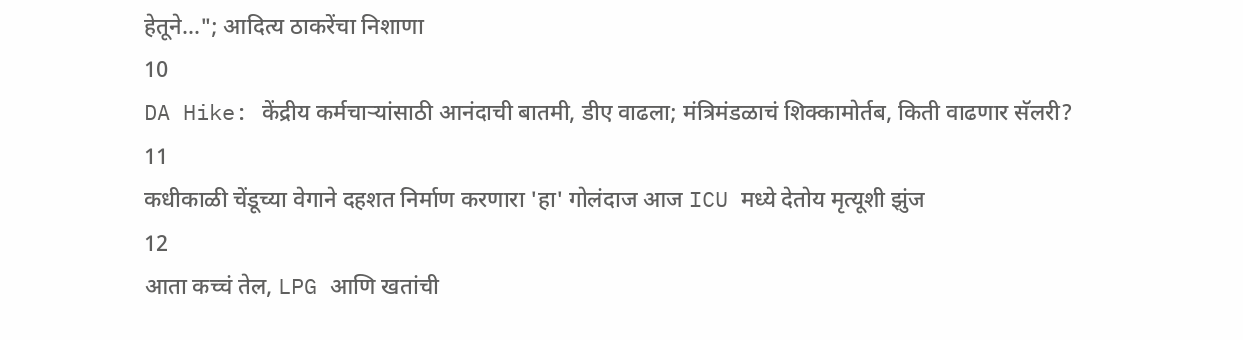हेतूने..."; आदित्य ठाकरेंचा निशाणा
10
DA Hike: केंद्रीय कर्मचाऱ्यांसाठी आनंदाची बातमी, डीए वाढला; मंत्रिमंडळाचं शिक्कामोर्तब, किती वाढणार सॅलरी?
11
कधीकाळी चेंडूच्या वेगाने दहशत निर्माण करणारा 'हा' गोलंदाज आज ICU मध्ये देतोय मृत्यूशी झुंज
12
आता कच्चं तेल, LPG आणि खतांची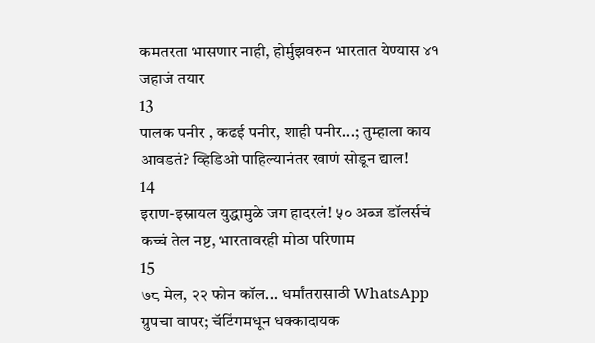कमतरता भासणार नाही, होर्मुझवरुन भारतात येण्यास ४१ जहाजं तयार
13
पालक पनीर , कढई पनीर, शाही पनीर...; तुम्हाला काय आवडतं? व्हिडिओ पाहिल्यानंतर खाणं सोडून द्याल!
14
इराण-इस्रायल युद्धामुळे जग हादरलं! ५० अब्ज डॉलर्सचं कच्चं तेल नष्ट, भारतावरही मोठा परिणाम
15
७८ मेल, २२ फोन कॉल... धर्मांतरासाठी WhatsApp ग्रुपचा वापर; चॅटिंगमधून धक्कादायक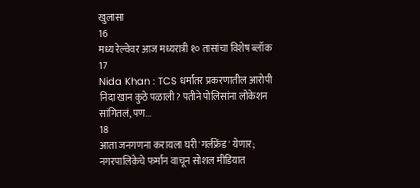खुलासा
16
मध्य रेल्वेवर आज मध्यरात्री १० तासांचा विशेष ब्लॉक
17
Nida Khan : TCS धर्मांतर प्रकरणातील आरोपी निदा खान कुठे पळाली? पतीने पोलिसांना लोकेशन सांगितलं, पण...
18
आता जनगणना करायला घरी 'गर्लफ्रेंड' येणार; नगरपालिकेचे फर्मान वाचून सोशल मीडियात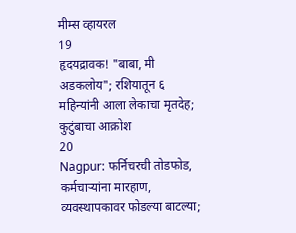मीम्स व्हायरल
19
हृदयद्रावक! "बाबा, मी अडकलोय"; रशियातून ६ महिन्यांनी आला लेकाचा मृतदेह; कुटुंबाचा आक्रोश
20
Nagpur: फर्निचरची तोडफोड, कर्मचाऱ्यांना मारहाण, व्यवस्थापकावर फोडल्या बाटल्या;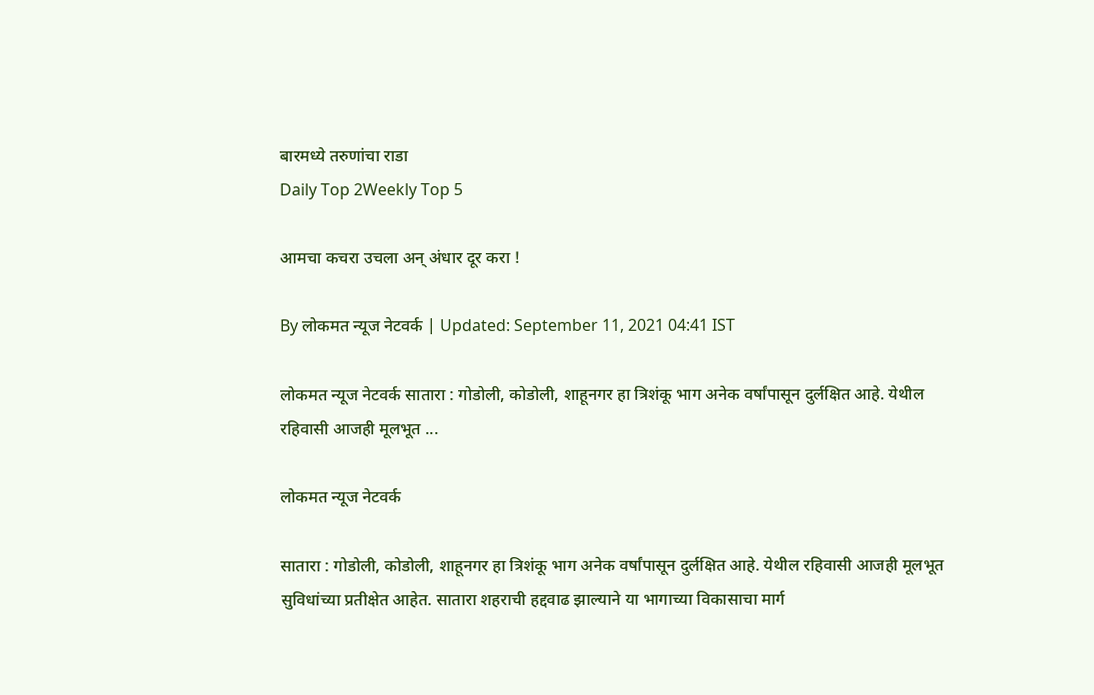बारमध्ये तरुणांचा राडा
Daily Top 2Weekly Top 5

आमचा कचरा उचला अन् अंधार दूर करा !

By लोकमत न्यूज नेटवर्क | Updated: September 11, 2021 04:41 IST

लोकमत न्यूज नेटवर्क सातारा : गोडोली, कोडोली, शाहूनगर हा त्रिशंकू भाग अनेक वर्षांपासून दुर्लक्षित आहे. येथील रहिवासी आजही मूलभूत ...

लोकमत न्यूज नेटवर्क

सातारा : गोडोली, कोडोली, शाहूनगर हा त्रिशंकू भाग अनेक वर्षांपासून दुर्लक्षित आहे. येथील रहिवासी आजही मूलभूत सुविधांच्या प्रतीक्षेत आहेत. सातारा शहराची हद्दवाढ झाल्याने या भागाच्या विकासाचा मार्ग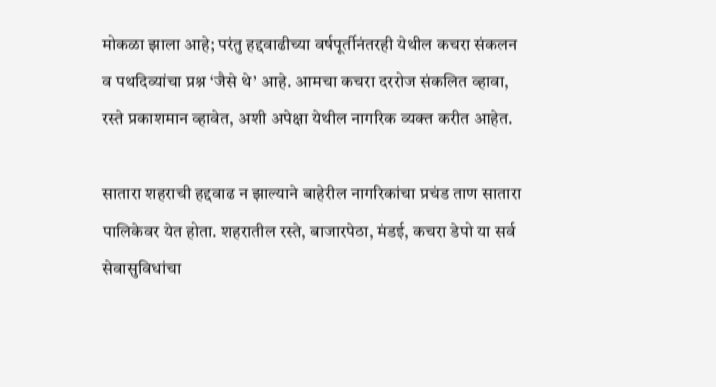मोकळा झाला आहे; परंतु हद्दवाढीच्या वर्षपूर्तीनंतरही येथील कचरा संकलन व पथदिव्यांचा प्रश्न ‘जैसे थे’ आहे. आमचा कचरा दररोज संकलित व्हावा, रस्ते प्रकाशमान व्हावेत, अशी अपेक्षा येथील नागरिक व्यक्त करीत आहेत.

सातारा शहराची हद्दवाढ न झाल्याने बाहेरील नागरिकांचा प्रचंड ताण सातारा पालिकेवर येत होता. शहरातील रस्ते, बाजारपेठा, मंडई, कचरा डेपो या सर्व सेवासुविधांचा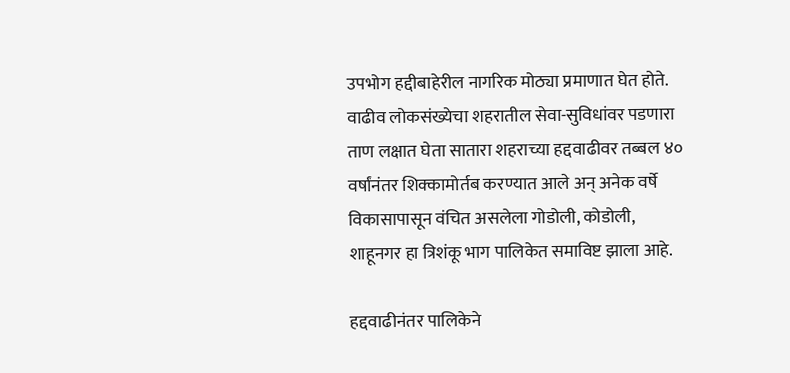उपभोग हद्दीबाहेरील नागरिक मोठ्या प्रमाणात घेत होते. वाढीव लोकसंख्येचा शहरातील सेवा-सुविधांवर पडणारा ताण लक्षात घेता सातारा शहराच्या हद्दवाढीवर तब्बल ४० वर्षांनंतर शिक्कामोर्तब करण्यात आले अन् अनेक वर्षे विकासापासून वंचित असलेला गोडोली, कोडोली, शाहूनगर हा त्रिशंकू भाग पालिकेत समाविष्ट झाला आहे.

हद्दवाढीनंतर पालिकेने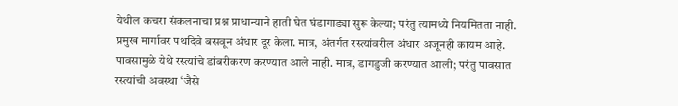येथील कचरा संकलनाचा प्रश्न प्राधान्याने हाती घेत घंडागाड्या सुरू केल्या; परंतु त्यामध्ये नियमितता नाही. प्रमुख मार्गावर पथदिवे बसवून अंधार दूर केला. मात्र, अंतर्गत रस्त्यांवरील अंधार अजूनही कायम आहे. पावसामुळे येथे रस्त्यांचे डांबरीकरण करण्यात आले नाही. मात्र, डागडुजी करण्यात आली; परंतु पावसात रस्त्यांची अवस्था ‘जैसे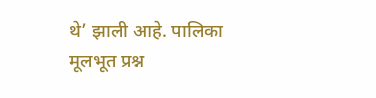थे’ झाली आहे. पालिका मूलभूत प्रश्न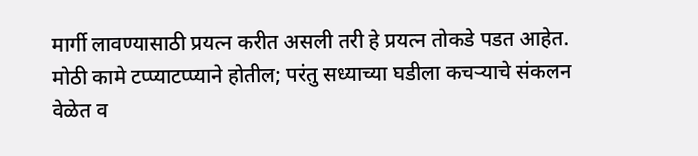मार्गी लावण्यासाठी प्रयत्न करीत असली तरी हे प्रयत्न तोकडे पडत आहेत. मोठी कामे टप्प्याटप्प्याने होतील; परंतु सध्याच्या घडीला कचऱ्याचे संकलन वेळेत व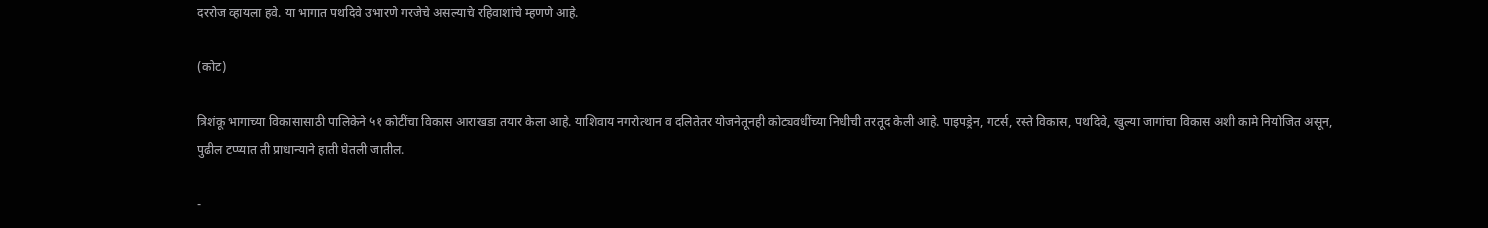दररोज व्हायला हवे. या भागात पथदिवे उभारणे गरजेचे असल्याचे रहिवाशांचे म्हणणे आहे.

(कोट)

त्रिशंकू भागाच्या विकासासाठी पालिकेने ५१ कोटींचा विकास आराखडा तयार केला आहे. याशिवाय नगरोत्थान व दलितेतर योजनेतूनही कोट्यवधींच्या निधीची तरतूद केली आहे. पाइपड्रेन, गटर्स, रस्ते विकास, पथदिवे, खुल्या जागांचा विकास अशी कामे नियोजित असून, पुढील टप्प्यात ती प्राधान्याने हाती घेतली जातील.

-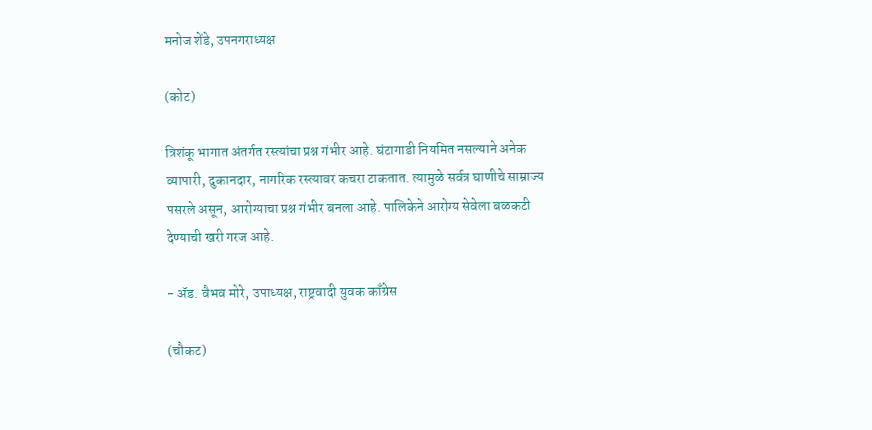मनोज शेंडे, उपनगराध्यक्ष

(कोट)

त्रिशंकू भागात अंतर्गत रस्त्यांचा प्रश्न गंभीर आहे. घंटागाडी नियमित नसल्याने अनेक व्यापारी, दुकानदार, नागरिक रस्त्यावर कचरा टाकतात. त्यामुळे सर्वत्र घाणीचे साम्राज्य पसरले असून, आरोग्याचा प्रश्न गंभीर बनला आहे. पालिकेने आरोग्य सेवेला बळकटी देण्याची खरी गरज आहे.

- ॲड. वैभव मोरे, उपाध्यक्ष, राष्ट्रवादी युवक काँग्रेस

(चौकट)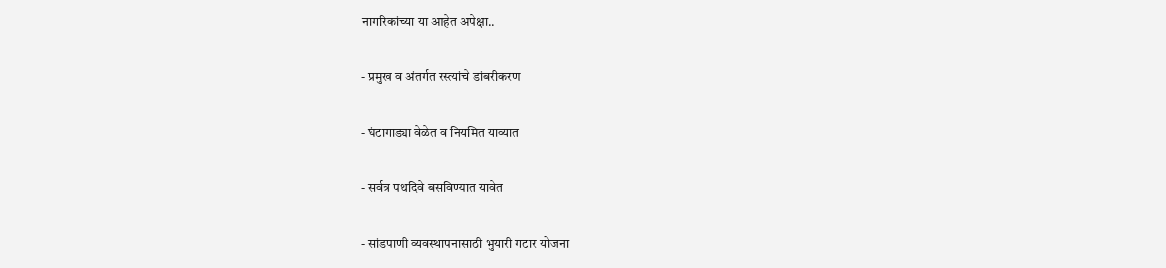नागरिकांच्या या आहेत अपेक्षा..

- प्रमुख व अंतर्गत रस्त्यांचे डांबरीकरण

- घंटागाड्या वेळेत व नियमित याव्यात

- सर्वत्र पथदिवे बसविण्यात यावेत

- सांडपाणी व्यवस्थापनासाठी भुयारी गटार योजना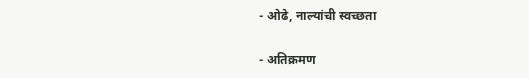- ओढे, नाल्यांची स्वच्छता

- अतिक्रमण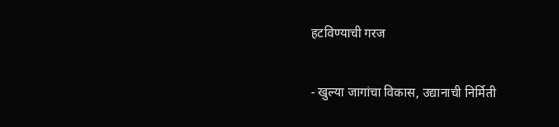हटविण्याची गरज

- खुल्या जागांचा विकास, उद्यानाची निर्मिती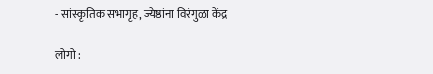- सांस्कृतिक सभागृह, ज्येष्ठांना विरंगुळा केंद्र

लोगो :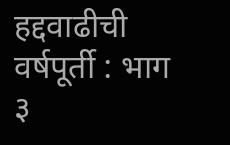हद्दवाढीची वर्षपूर्ती : भाग ३